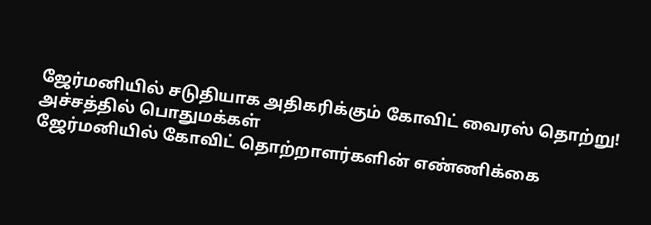ஜேர்மனியில் சடுதியாக அதிகரிக்கும் கோவிட் வைரஸ் தொற்று! அச்சத்தில் பொதுமக்கள்
ஜேர்மனியில் கோவிட் தொற்றாளர்களின் எண்ணிக்கை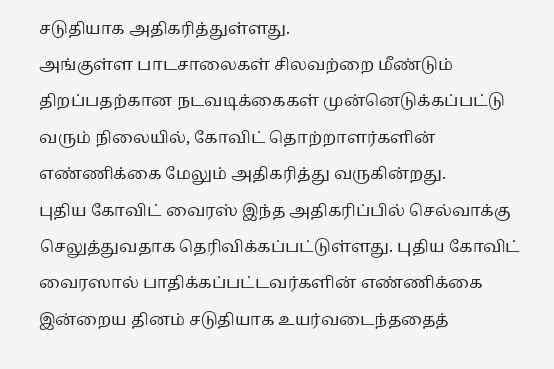சடுதியாக அதிகரித்துள்ளது.
அங்குள்ள பாடசாலைகள் சிலவற்றை மீண்டும் திறப்பதற்கான நடவடிக்கைகள் முன்னெடுக்கப்பட்டு வரும் நிலையில், கோவிட் தொற்றாளர்களின் எண்ணிக்கை மேலும் அதிகரித்து வருகின்றது.
புதிய கோவிட் வைரஸ் இந்த அதிகரிப்பில் செல்வாக்கு செலுத்துவதாக தெரிவிக்கப்பட்டுள்ளது. புதிய கோவிட் வைரஸால் பாதிக்கப்பட்டவர்களின் எண்ணிக்கை இன்றைய தினம் சடுதியாக உயர்வடைந்ததைத்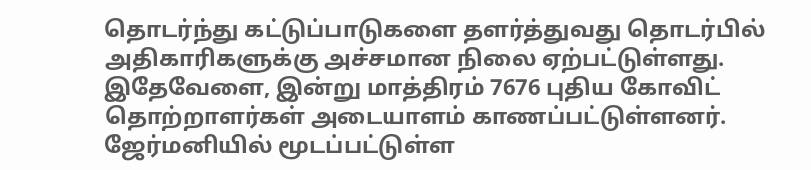தொடர்ந்து கட்டுப்பாடுகளை தளர்த்துவது தொடர்பில் அதிகாரிகளுக்கு அச்சமான நிலை ஏற்பட்டுள்ளது.
இதேவேளை, இன்று மாத்திரம் 7676 புதிய கோவிட் தொற்றாளர்கள் அடையாளம் காணப்பட்டுள்ளனர்.
ஜேர்மனியில் மூடப்பட்டுள்ள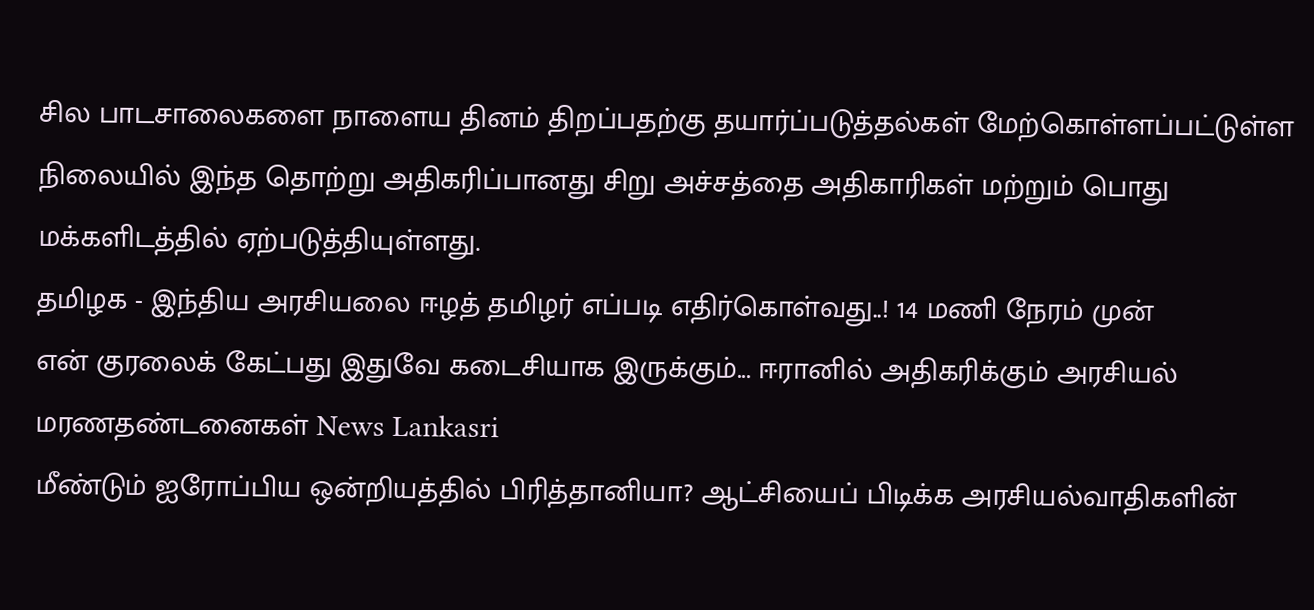சில பாடசாலைகளை நாளைய தினம் திறப்பதற்கு தயார்ப்படுத்தல்கள் மேற்கொள்ளப்பட்டுள்ள நிலையில் இந்த தொற்று அதிகரிப்பானது சிறு அச்சத்தை அதிகாரிகள் மற்றும் பொது மக்களிடத்தில் ஏற்படுத்தியுள்ளது.
தமிழக - இந்திய அரசியலை ஈழத் தமிழர் எப்படி எதிர்கொள்வது..! 14 மணி நேரம் முன்
என் குரலைக் கேட்பது இதுவே கடைசியாக இருக்கும்... ஈரானில் அதிகரிக்கும் அரசியல் மரணதண்டனைகள் News Lankasri
மீண்டும் ஐரோப்பிய ஒன்றியத்தில் பிரித்தானியா? ஆட்சியைப் பிடிக்க அரசியல்வாதிகளின்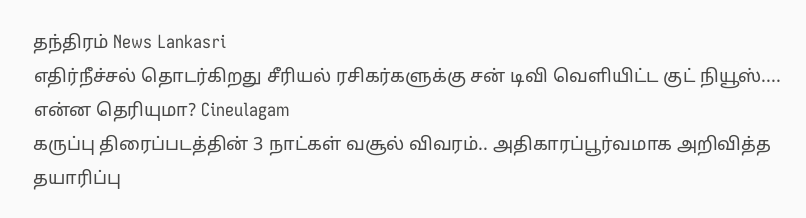தந்திரம் News Lankasri
எதிர்நீச்சல் தொடர்கிறது சீரியல் ரசிகர்களுக்கு சன் டிவி வெளியிட்ட குட் நியூஸ்.... என்ன தெரியுமா? Cineulagam
கருப்பு திரைப்படத்தின் 3 நாட்கள் வசூல் விவரம்.. அதிகாரப்பூர்வமாக அறிவித்த தயாரிப்பு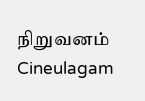நிறுவனம் Cineulagam